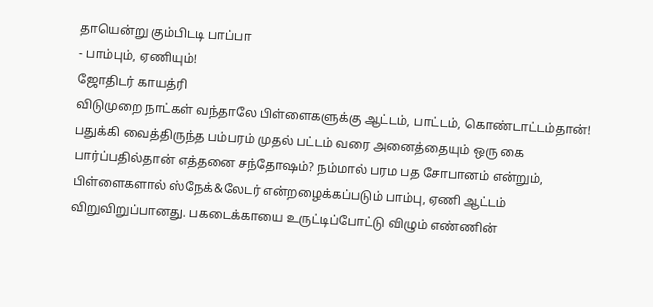தாயென்று கும்பிடடி பாப்பா
- பாம்பும், ஏணியும்!
ஜோதிடர் காயத்ரி
விடுமுறை நாட்கள் வந்தாலே பிள்ளைகளுக்கு ஆட்டம், பாட்டம், கொண்டாட்டம்தான்! பதுக்கி வைத்திருந்த பம்பரம் முதல் பட்டம் வரை அனைத்தையும் ஒரு கை பார்ப்பதில்தான் எத்தனை சந்தோஷம்? நம்மால் பரம பத சோபானம் என்றும், பிள்ளைகளால் ஸ்நேக்&லேடர் என்றழைக்கப்படும் பாம்பு, ஏணி ஆட்டம் விறுவிறுப்பானது. பகடைக்காயை உருட்டிப்போட்டு விழும் எண்ணின்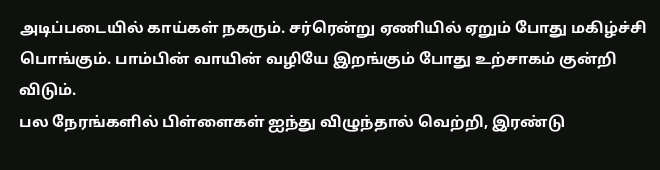அடிப்படையில் காய்கள் நகரும். சர்ரென்று ஏணியில் ஏறும் போது மகிழ்ச்சி பொங்கும். பாம்பின் வாயின் வழியே இறங்கும் போது உற்சாகம் குன்றி விடும்.
பல நேரங்களில் பிள்ளைகள் ஐந்து விழுந்தால் வெற்றி, இரண்டு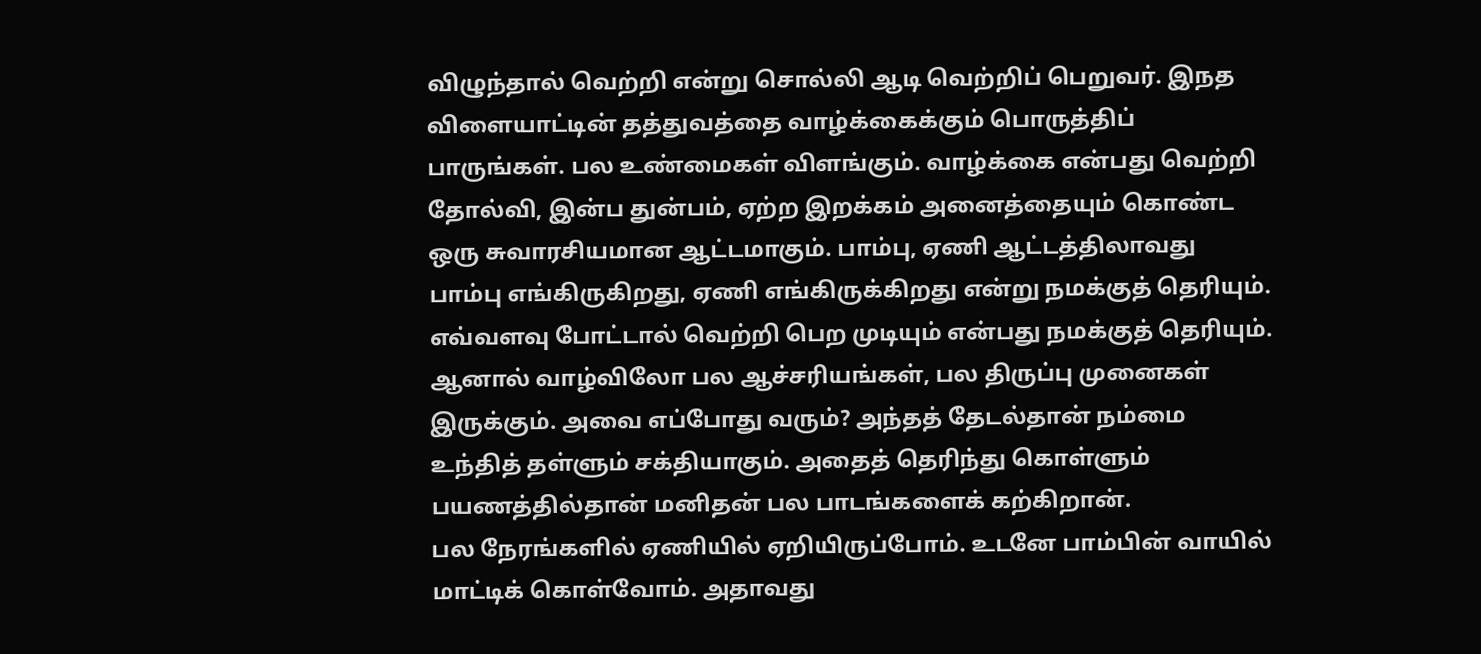விழுந்தால் வெற்றி என்று சொல்லி ஆடி வெற்றிப் பெறுவர். இநத விளையாட்டின் தத்துவத்தை வாழ்க்கைக்கும் பொருத்திப் பாருங்கள். பல உண்மைகள் விளங்கும். வாழ்க்கை என்பது வெற்றி தோல்வி, இன்ப துன்பம், ஏற்ற இறக்கம் அனைத்தையும் கொண்ட ஒரு சுவாரசியமான ஆட்டமாகும். பாம்பு, ஏணி ஆட்டத்திலாவது பாம்பு எங்கிருகிறது, ஏணி எங்கிருக்கிறது என்று நமக்குத் தெரியும். எவ்வளவு போட்டால் வெற்றி பெற முடியும் என்பது நமக்குத் தெரியும். ஆனால் வாழ்விலோ பல ஆச்சரியங்கள், பல திருப்பு முனைகள் இருக்கும். அவை எப்போது வரும்? அந்தத் தேடல்தான் நம்மை உந்தித் தள்ளும் சக்தியாகும். அதைத் தெரிந்து கொள்ளும் பயணத்தில்தான் மனிதன் பல பாடங்களைக் கற்கிறான்.
பல நேரங்களில் ஏணியில் ஏறியிருப்போம். உடனே பாம்பின் வாயில் மாட்டிக் கொள்வோம். அதாவது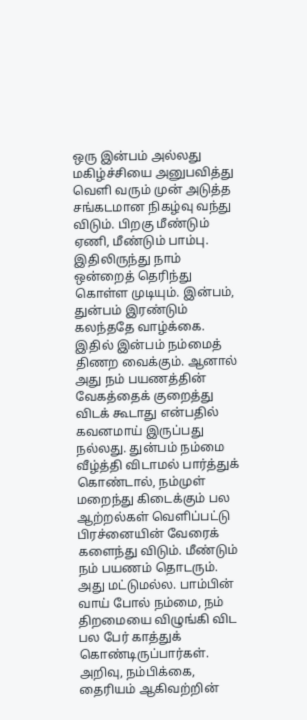ஒரு இன்பம் அல்லது மகிழ்ச்சியை அனுபவித்து வெளி வரும் முன் அடுத்த சங்கடமான நிகழ்வு வந்து விடும். பிறகு மீண்டும் ஏணி, மீண்டும் பாம்பு. இதிலிருந்து நாம் ஒன்றைத் தெரிந்து கொள்ள முடியும். இன்பம், துன்பம் இரண்டும் கலந்ததே வாழ்க்கை. இதில் இன்பம் நம்மைத் திணற வைக்கும். ஆனால் அது நம் பயணத்தின் வேகத்தைக் குறைத்து விடக் கூடாது என்பதில் கவனமாய் இருப்பது நல்லது. துன்பம் நம்மை வீழ்த்தி விடாமல் பார்த்துக் கொண்டால், நம்முள் மறைந்து கிடைக்கும் பல ஆற்றல்கள் வெளிப்பட்டு பிரச்னையின் வேரைக் களைந்து விடும். மீண்டும் நம் பயணம் தொடரும். அது மட்டுமல்ல. பாம்பின் வாய் போல் நம்மை, நம் திறமையை விழுங்கி விட பல பேர் காத்துக் கொண்டிருப்பார்கள். அறிவு, நம்பிக்கை, தைரியம் ஆகிவற்றின்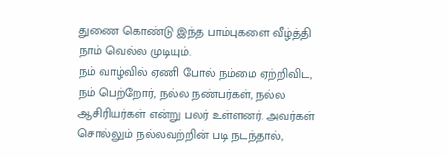துணை கொண்டு இந்த பாம்புகளை வீழ்த்தி நாம் வெல்ல முடியும்.
நம் வாழ்வில் ஏணி போல் நம்மை ஏற்றிவிட, நம் பெற்றோர், நல்ல நண்பர்கள், நல்ல ஆசிரியர்கள் என்று பலர் உள்ளனர். அவர்கள் சொல்லும் நல்லவற்றின் படி நடந்தால்,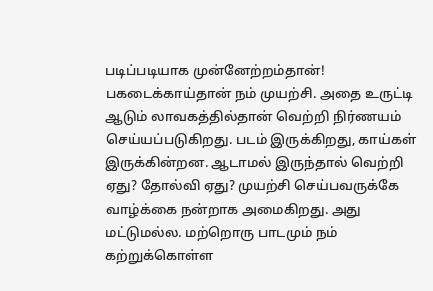படிப்படியாக முன்னேற்றம்தான்! பகடைக்காய்தான் நம் முயற்சி. அதை உருட்டி ஆடும் லாவகத்தில்தான் வெற்றி நிர்ணயம் செய்யப்படுகிறது. படம் இருக்கிறது, காய்கள் இருக்கின்றன. ஆடாமல் இருந்தால் வெற்றி ஏது? தோல்வி ஏது? முயற்சி செய்பவருக்கே வாழ்க்கை நன்றாக அமைகிறது. அது மட்டுமல்ல. மற்றொரு பாடமும் நம் கற்றுக்கொள்ள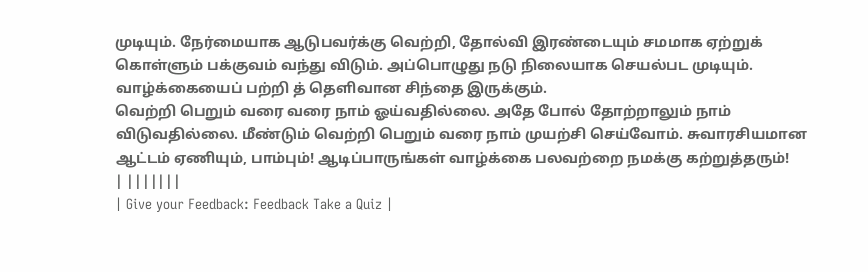முடியும். நேர்மையாக ஆடுபவர்க்கு வெற்றி, தோல்வி இரண்டையும் சமமாக ஏற்றுக் கொள்ளும் பக்குவம் வந்து விடும். அப்பொழுது நடு நிலையாக செயல்பட முடியும். வாழ்க்கையைப் பற்றி த் தெளிவான சிந்தை இருக்கும்.
வெற்றி பெறும் வரை வரை நாம் ஓய்வதில்லை. அதே போல் தோற்றாலும் நாம் விடுவதில்லை. மீண்டும் வெற்றி பெறும் வரை நாம் முயற்சி செய்வோம். சுவாரசியமான ஆட்டம் ஏணியும், பாம்பும்! ஆடிப்பாருங்கள் வாழ்க்கை பலவற்றை நமக்கு கற்றுத்தரும்!
| |||||||
| Give your Feedback: Feedback Take a Quiz |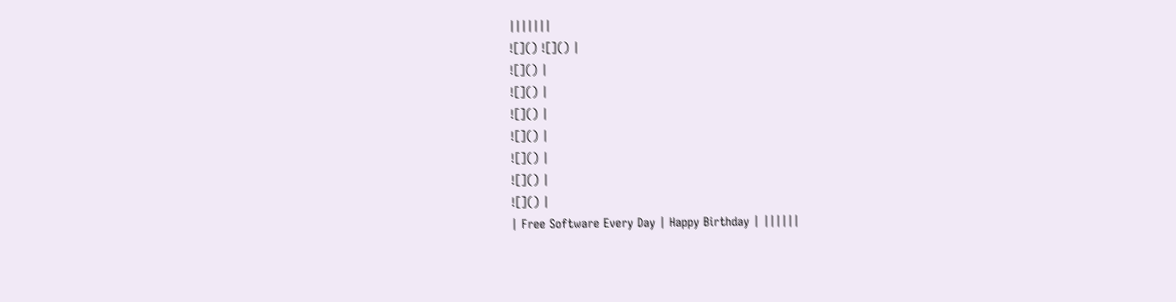|||||||
![]() ![]() |
![]() |
![]() |
![]() |
![]() |
![]() |
![]() |
![]() |
| Free Software Every Day | Happy Birthday | ||||||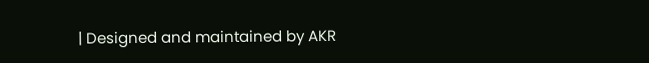| Designed and maintained by AKR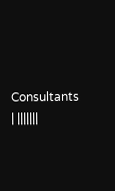Consultants | |||||||